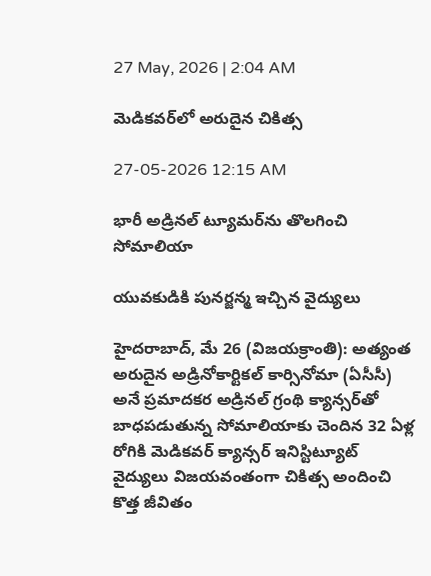27 May, 2026 | 2:04 AM

మెడికవర్‌లో అరుదైన చికిత్స

27-05-2026 12:15 AM

భారీ అడ్రినల్ ట్యూమర్‌ను తొలగించి సోమాలియా

యువకుడికి పునర్జన్మ ఇచ్చిన వైద్యులు

హైదరాబాద్, మే 26 (విజయక్రాంతి): అత్యంత అరుదైన అడ్రినోకార్టికల్ కార్సినోమా (ఏసీసీ) అనే ప్రమాదకర అడ్రినల్ గ్రంథి క్యాన్సర్‌తో బాధపడుతున్న సోమాలియాకు చెందిన 32 ఏళ్ల రోగికి మెడికవర్ క్యాన్సర్ ఇనిస్టిట్యూట్ వైద్యులు విజయవంతంగా చికిత్స అందించి కొత్త జీవితం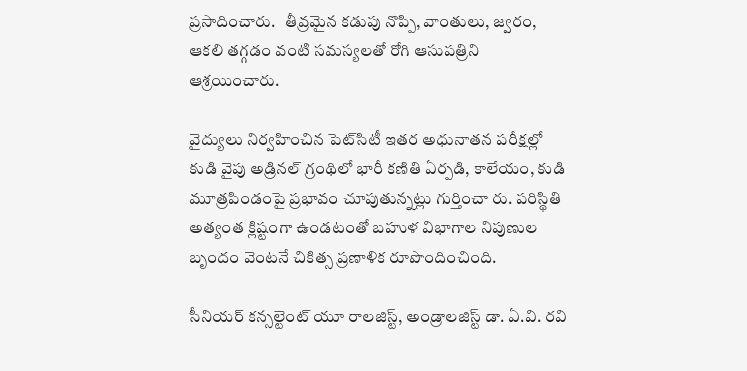ప్రసాదించారు.   తీవ్రమైన కడుపు నొప్పి, వాంతులు, జ్వరం, ఆకలి తగ్గడం వంటి సమస్యలతో రోగి ఆసుపత్రిని ఆశ్రయించారు.

వైద్యులు నిర్వహించిన పెట్‌సిటీ ఇతర అధునాతన పరీక్షల్లో కుడి వైపు అడ్రినల్ గ్రంథిలో భారీ కణితి ఏర్పడి, కాలేయం, కుడి మూత్రపిండంపై ప్రభావం చూపుతున్నట్లు గుర్తించా రు. పరిస్థితి అత్యంత క్లిష్టంగా ఉండటంతో బహుళ విభాగాల నిపుణుల బృందం వెంటనే చికిత్స ప్రణాళిక రూపొందించింది.

సీనియర్ కన్సల్టెంట్ యూ రాలజిస్ట్, అండ్రాలజిస్ట్ డా. ఏ.వి. రవి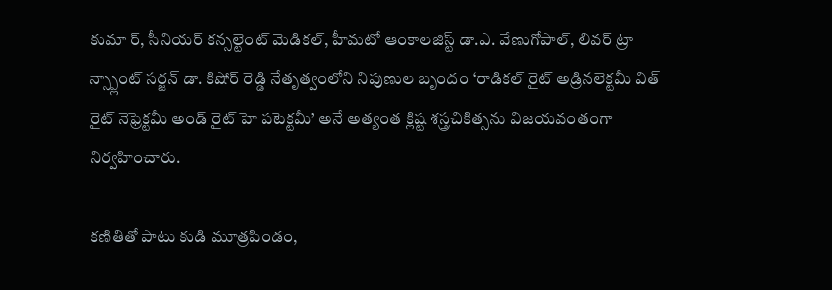కుమా ర్, సీనియర్ కన్సల్టెంట్ మెడికల్, హీమటో ఆంకాలజిస్ట్ డా.ఎ. వేణుగోపాల్, లివర్ ట్రా న్స్ప్లాంట్ సర్జన్ డా. కిషోర్ రెడ్డి నేతృత్వంలోని నిపుణుల బృందం ‘రాడికల్ రైట్ అడ్రినలెక్టమీ విత్ రైట్ నెఫ్రెక్టమీ అండ్ రైట్ హె పటెక్టమీ’ అనే అత్యంత క్లిష్ట శస్త్రచికిత్సను విజయవంతంగా నిర్వహించారు.

కణితితో పాటు కుడి మూత్రపిండం,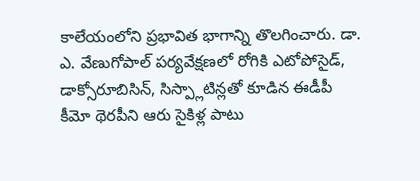కాలేయంలోని ప్రభావిత భాగాన్ని తొలగించారు. డా. ఎ. వేణుగోపాల్ పర్యవేక్షణలో రోగికి ఎటోపోసైడ్, డాక్సోరూబిసిన్, సిస్ప్లాటిన్లతో కూడిన ఈడీపీ కీమో థెరపీని ఆరు సైకిళ్ల పాటు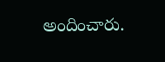అందించారు.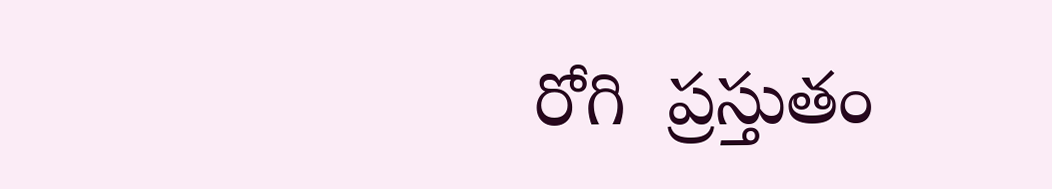రోగి  ప్రస్తుతం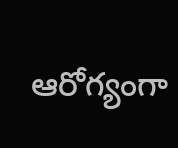ఆరోగ్యంగా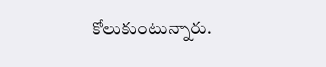కోలుకుంటున్నారు.